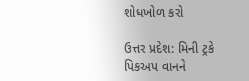શોધખોળ કરો

ઉત્તર પ્રદેશ: મિની ટ્રકે પિકઅપ વાનને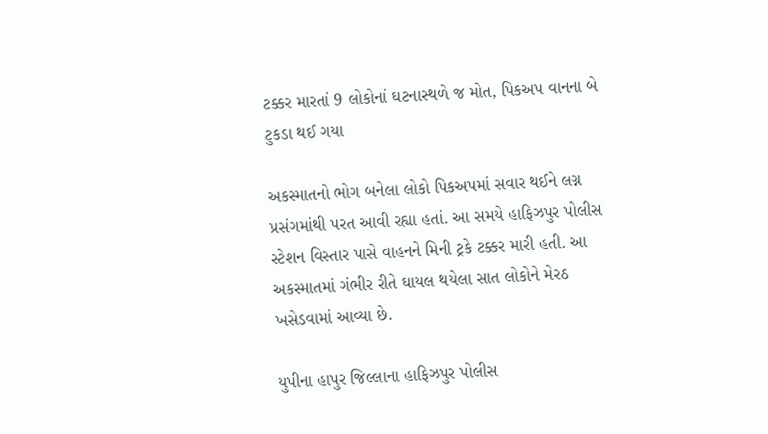ટક્કર મારતાં 9 લોકોનાં ઘટનાસ્થળે જ મોત, પિકઅપ વાનના બે ટુકડા થઈ ગયા

અકસ્માતનો ભોગ બનેલા લોકો પિકઅપમાં સવાર થઈને લગ્ન પ્રસંગમાંથી પરત આવી રહ્યા હતાં. આ સમયે હાફિઝપુર પોલીસ સ્ટેશન વિસ્તાર પાસે વાહનને મિની ટ્રકે ટક્કર મારી હતી. આ અકસ્માતમાં ગંભીર રીતે ઘાયલ થયેલા સાત લોકોને મેરઠ ખસેડવામાં આવ્યા છે.

યુપીના હાપુર જિલ્લાના હાફિઝપુર પોલીસ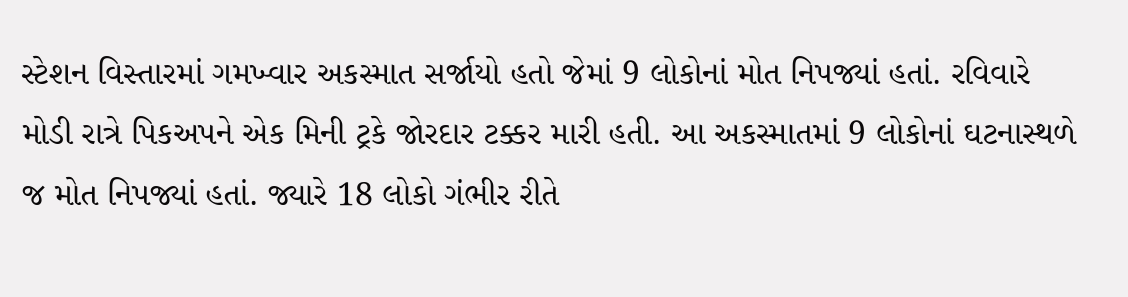સ્ટેશન વિસ્તારમાં ગમખ્વાર અકસ્માત સર્જાયો હતો જેમાં 9 લોકોનાં મોત નિપજ્યાં હતાં. રવિવારે મોડી રાત્રે પિકઅપને એક મિની ટ્રકે જોરદાર ટક્કર મારી હતી. આ અકસ્માતમાં 9 લોકોનાં ઘટનાસ્થળે જ મોત નિપજ્યાં હતાં. જ્યારે 18 લોકો ગંભીર રીતે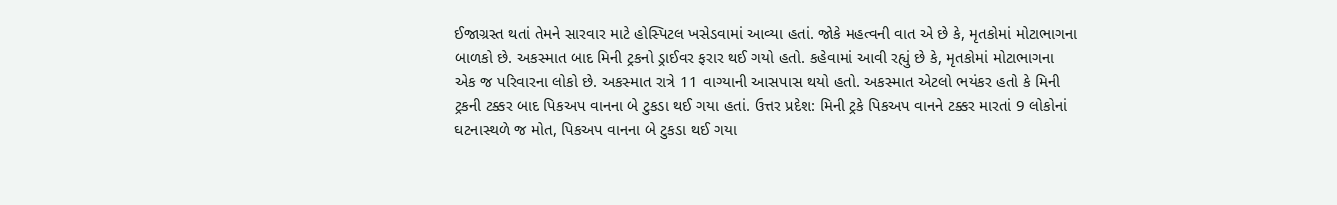ઈજાગ્રસ્ત થતાં તેમને સારવાર માટે હોસ્પિટલ ખસેડવામાં આવ્યા હતાં. જોકે મહત્વની વાત એ છે કે, મૃતકોમાં મોટાભાગના બાળકો છે. અકસ્માત બાદ મિની ટ્રકનો ડ્રાઈવર ફરાર થઈ ગયો હતો. કહેવામાં આવી રહ્યું છે કે, મૃતકોમાં મોટાભાગના એક જ પરિવારના લોકો છે. અકસ્માત રાત્રે 11 વાગ્યાની આસપાસ થયો હતો. અકસ્માત એટલો ભયંકર હતો કે મિની ટ્રકની ટક્કર બાદ પિકઅપ વાનના બે ટુકડા થઈ ગયા હતાં. ઉત્તર પ્રદેશ: મિની ટ્રકે પિકઅપ વાનને ટક્કર મારતાં 9 લોકોનાં ઘટનાસ્થળે જ મોત, પિકઅપ વાનના બે ટુકડા થઈ ગયા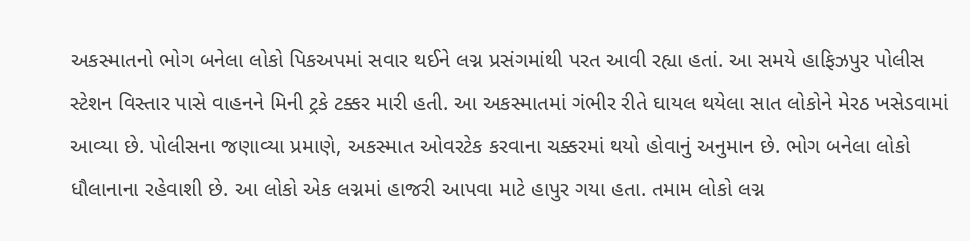અકસ્માતનો ભોગ બનેલા લોકો પિકઅપમાં સવાર થઈને લગ્ન પ્રસંગમાંથી પરત આવી રહ્યા હતાં. આ સમયે હાફિઝપુર પોલીસ સ્ટેશન વિસ્તાર પાસે વાહનને મિની ટ્રકે ટક્કર મારી હતી. આ અકસ્માતમાં ગંભીર રીતે ઘાયલ થયેલા સાત લોકોને મેરઠ ખસેડવામાં આવ્યા છે. પોલીસના જણાવ્યા પ્રમાણે, અકસ્માત ઓવરટેક કરવાના ચક્કરમાં થયો હોવાનું અનુમાન છે. ભોગ બનેલા લોકો ધૌલાનાના રહેવાશી છે. આ લોકો એક લગ્નમાં હાજરી આપવા માટે હાપુર ગયા હતા. તમામ લોકો લગ્ન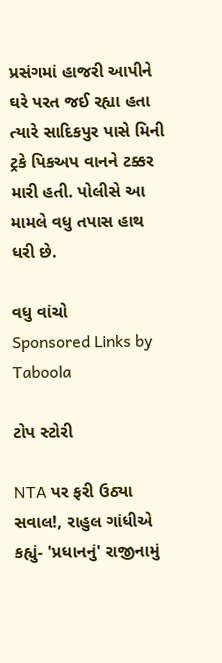પ્રસંગમાં હાજરી આપીને ઘરે પરત જઈ રહ્યા હતા ત્યારે સાદિકપુર પાસે મિની ટ્રકે પિકઅપ વાનને ટક્કર મારી હતી. પોલીસે આ મામલે વધુ તપાસ હાથ ધરી છે.

વધુ વાંચો
Sponsored Links by Taboola

ટોપ સ્ટોરી

NTA પર ફરી ઉઠ્યા સવાલ!, રાહુલ ગાંધીએ કહ્યું- 'પ્રધાનનું' રાજીનામું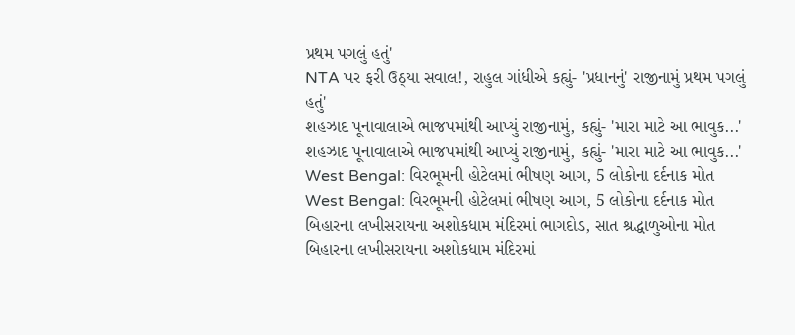પ્રથમ પગલું હતું'
NTA પર ફરી ઉઠ્યા સવાલ!, રાહુલ ગાંધીએ કહ્યું- 'પ્રધાનનું' રાજીનામું પ્રથમ પગલું હતું'
શહઝાદ પૂનાવાલાએ ભાજપમાંથી આપ્યું રાજીનામું, કહ્યું- 'મારા માટે આ ભાવુક...'
શહઝાદ પૂનાવાલાએ ભાજપમાંથી આપ્યું રાજીનામું, કહ્યું- 'મારા માટે આ ભાવુક...'
West Bengal: વિરભૂમની હોટેલમાં ભીષણ આગ, 5 લોકોના દર્દનાક મોત
West Bengal: વિરભૂમની હોટેલમાં ભીષણ આગ, 5 લોકોના દર્દનાક મોત
બિહારના લખીસરાયના અશોકધામ મંદિરમાં ભાગદોડ, સાત શ્રદ્ધાળુઓના મોત
બિહારના લખીસરાયના અશોકધામ મંદિરમાં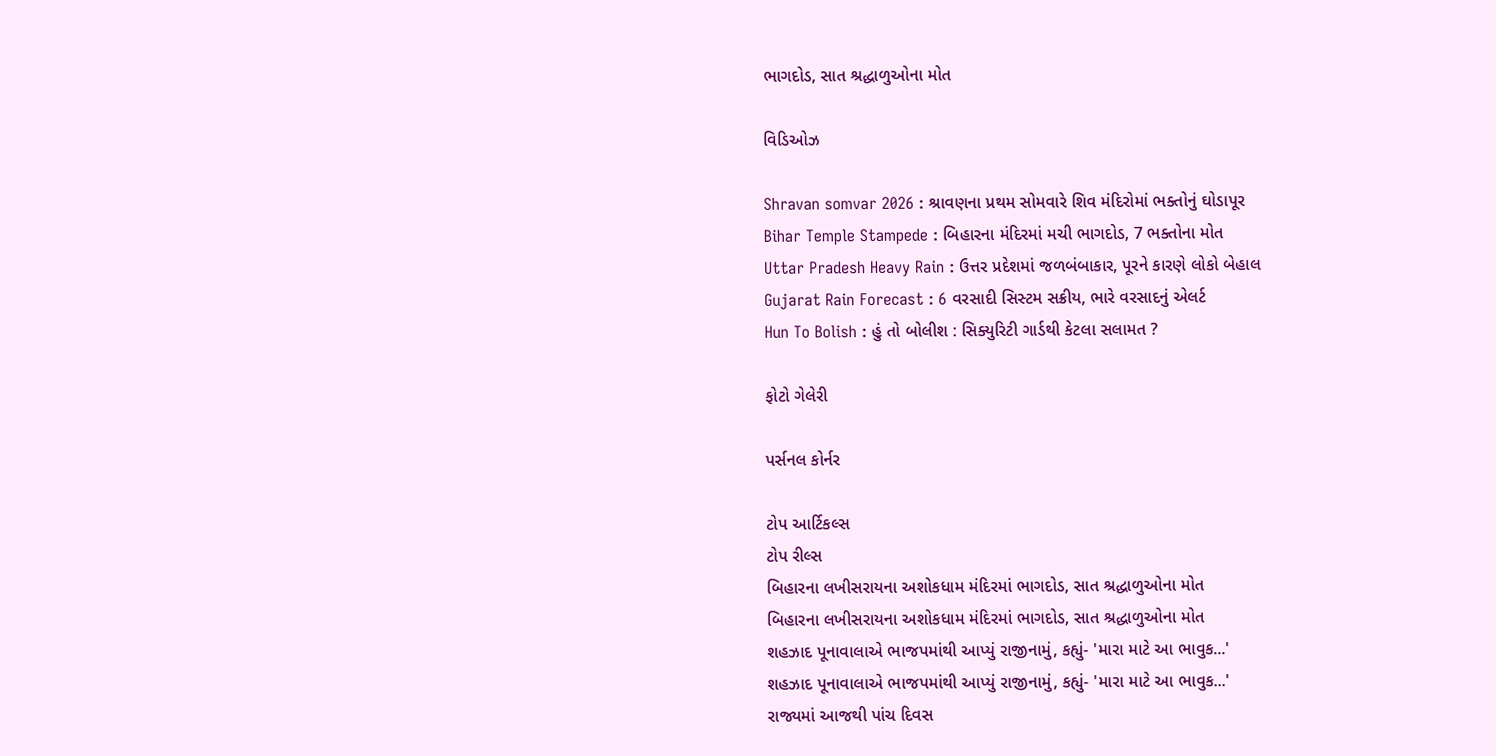ભાગદોડ, સાત શ્રદ્ધાળુઓના મોત

વિડિઓઝ

Shravan somvar 2026 : શ્રાવણના પ્રથમ સોમવારે શિવ મંદિરોમાં ભક્તોનું ઘોડાપૂર
Bihar Temple Stampede : બિહારના મંદિરમાં મચી ભાગદોડ, 7 ભક્તોના મોત
Uttar Pradesh Heavy Rain : ઉત્તર પ્રદેશમાં જળબંબાકાર, પૂરને કારણે લોકો બેહાલ
Gujarat Rain Forecast : 6 વરસાદી સિસ્ટમ સક્રીય, ભારે વરસાદનું એલર્ટ
Hun To Bolish : હું તો બોલીશ : સિક્યુરિટી ગાર્ડથી કેટલા સલામત ?

ફોટો ગેલેરી

પર્સનલ કોર્નર

ટોપ આર્ટિકલ્સ
ટોપ રીલ્સ
બિહારના લખીસરાયના અશોકધામ મંદિરમાં ભાગદોડ, સાત શ્રદ્ધાળુઓના મોત
બિહારના લખીસરાયના અશોકધામ મંદિરમાં ભાગદોડ, સાત શ્રદ્ધાળુઓના મોત
શહઝાદ પૂનાવાલાએ ભાજપમાંથી આપ્યું રાજીનામું, કહ્યું- 'મારા માટે આ ભાવુક...'
શહઝાદ પૂનાવાલાએ ભાજપમાંથી આપ્યું રાજીનામું, કહ્યું- 'મારા માટે આ ભાવુક...'
રાજ્યમાં આજથી પાંચ દિવસ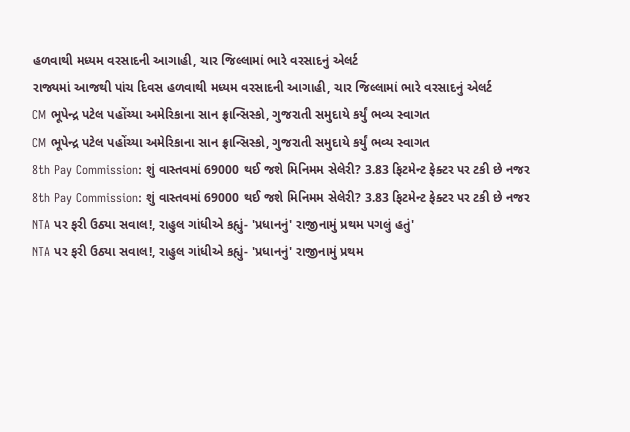હળવાથી મધ્યમ વરસાદની આગાહી, ચાર જિલ્લામાં ભારે વરસાદનું એલર્ટ
રાજ્યમાં આજથી પાંચ દિવસ હળવાથી મધ્યમ વરસાદની આગાહી, ચાર જિલ્લામાં ભારે વરસાદનું એલર્ટ
CM ભૂપેન્દ્ર પટેલ પહોંચ્યા અમેરિકાના સાન ફ્રાન્સિસ્કો, ગુજરાતી સમુદાયે કર્યું ભવ્ય સ્વાગત
CM ભૂપેન્દ્ર પટેલ પહોંચ્યા અમેરિકાના સાન ફ્રાન્સિસ્કો, ગુજરાતી સમુદાયે કર્યું ભવ્ય સ્વાગત
8th Pay Commission: શું વાસ્તવમાં 69000 થઈ જશે મિનિમમ સેલેરી? 3.83 ફિટમેન્ટ ફેક્ટર પર ટકી છે નજર
8th Pay Commission: શું વાસ્તવમાં 69000 થઈ જશે મિનિમમ સેલેરી? 3.83 ફિટમેન્ટ ફેક્ટર પર ટકી છે નજર
NTA પર ફરી ઉઠ્યા સવાલ!, રાહુલ ગાંધીએ કહ્યું- 'પ્રધાનનું' રાજીનામું પ્રથમ પગલું હતું'
NTA પર ફરી ઉઠ્યા સવાલ!, રાહુલ ગાંધીએ કહ્યું- 'પ્રધાનનું' રાજીનામું પ્રથમ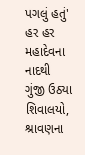પગલું હતું'
હર હર મહાદેવના નાદથી ગુંજી ઉઠ્યા શિવાલયો, શ્રાવણના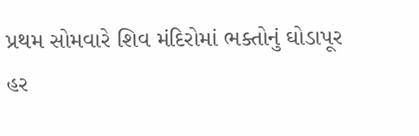પ્રથમ સોમવારે શિવ મંદિરોમાં ભક્તોનું ઘોડાપૂર
હર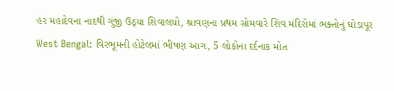હર મહાદેવના નાદથી ગુંજી ઉઠ્યા શિવાલયો, શ્રાવણના પ્રથમ સોમવારે શિવ મંદિરોમાં ભક્તોનું ઘોડાપૂર
West Bengal: વિરભૂમની હોટેલમાં ભીષણ આગ, 5 લોકોના દર્દનાક મોત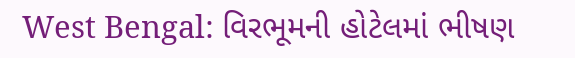West Bengal: વિરભૂમની હોટેલમાં ભીષણ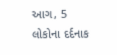આગ, 5 લોકોના દર્દનાક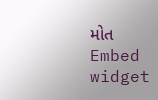મોત
Embed widget